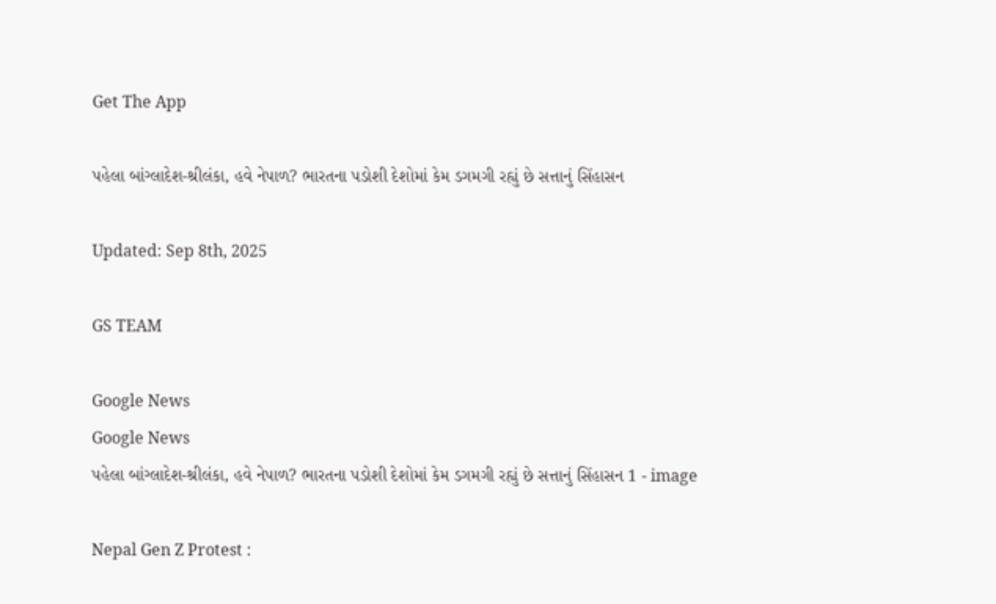Get The App

પહેલા બાંગ્લાદેશ-શ્રીલંકા, હવે નેપાળ? ભારતના પડોશી દેશોમાં કેમ ડગમગી રહ્યું છે સત્તાનું સિંહાસન

Updated: Sep 8th, 2025

GS TEAM

Google News
Google News
પહેલા બાંગ્લાદેશ-શ્રીલંકા, હવે નેપાળ? ભારતના પડોશી દેશોમાં કેમ ડગમગી રહ્યું છે સત્તાનું સિંહાસન 1 - image

Nepal Gen Z Protest :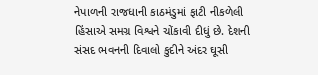નેપાળની રાજધાની કાઠમંડુમાં ફાટી નીકળેલી હિંસાએ સમગ્ર વિશ્વને ચોંકાવી દીધું છે. દેશની સંસદ ભવનની દિવાલો કુદીને અંદર ઘૂસી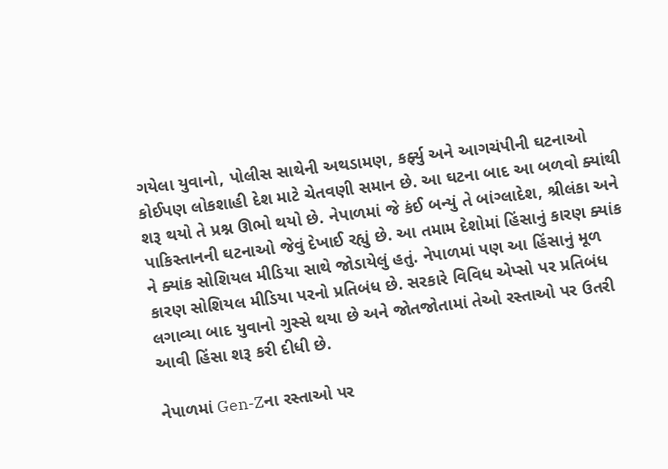ગયેલા યુવાનો, પોલીસ સાથેની અથડામણ, કર્ફ્યુ અને આગચંપીની ઘટનાઓ કોઈપણ લોકશાહી દેશ માટે ચેતવણી સમાન છે. આ ઘટના બાદ આ બળવો ક્યાંથી શરૂ થયો તે પ્રશ્ન ઊભો થયો છે. નેપાળમાં જે કંઈ બન્યું તે બાંગ્લાદેશ, શ્રીલંકા અને પાકિસ્તાનની ઘટનાઓ જેવું દેખાઈ રહ્યું છે. આ તમામ દેશોમાં હિંસાનું કારણ ક્યાંક ને ક્યાંક સોશિયલ મીડિયા સાથે જોડાયેલું હતું. નેપાળમાં પણ આ હિંસાનું મૂળ કારણ સોશિયલ મીડિયા પરનો પ્રતિબંધ છે. સરકારે વિવિધ એપ્સો પર પ્રતિબંધ લગાવ્યા બાદ યુવાનો ગુસ્સે થયા છે અને જોતજોતામાં તેઓ રસ્તાઓ પર ઉતરી આવી હિંસા શરૂ કરી દીધી છે.

નેપાળમાં Gen-Zના રસ્તાઓ પર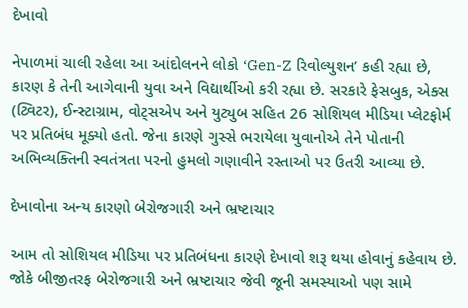દેખાવો

નેપાળમાં ચાલી રહેલા આ આંદોલનને લોકો ‘Gen-Z રિવોલ્યુશન’ કહી રહ્યા છે, કારણ કે તેની આગેવાની યુવા અને વિદ્યાર્થીઓ કરી રહ્યા છે. સરકારે ફેસબુક, એક્સ (ટ્વિટર), ઈન્સ્ટાગ્રામ, વોટ્સએપ અને યુટ્યુબ સહિત 26 સોશિયલ મીડિયા પ્લેટફોર્મ પર પ્રતિબંધ મૂક્યો હતો. જેના કારણે ગુસ્સે ભરાયેલા યુવાનોએ તેને પોતાની અભિવ્યક્તિની સ્વતંત્રતા પરનો હુમલો ગણાવીને રસ્તાઓ પર ઉતરી આવ્યા છે.

દેખાવોના અન્ય કારણો બેરોજગારી અને ભ્રષ્ટાચાર

આમ તો સોશિયલ મીડિયા પર પ્રતિબંધના કારણે દેખાવો શરૂ થયા હોવાનું કહેવાય છે. જોકે બીજીતરફ બેરોજગારી અને ભ્રષ્ટાચાર જેવી જૂની સમસ્યાઓ પણ સામે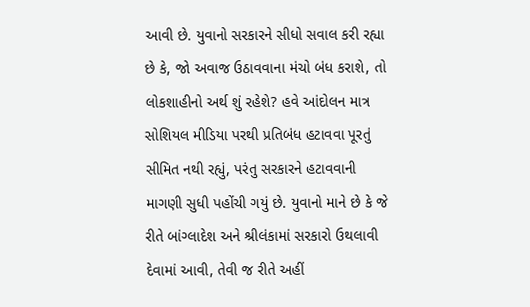આવી છે. યુવાનો સરકારને સીધો સવાલ કરી રહ્યા છે કે, જો અવાજ ઉઠાવવાના મંચો બંધ કરાશે, તો લોકશાહીનો અર્થ શું રહેશે? હવે આંદોલન માત્ર સોશિયલ મીડિયા પરથી પ્રતિબંધ હટાવવા પૂરતું સીમિત નથી રહ્યું, પરંતુ સરકારને હટાવવાની માગણી સુધી પહોંચી ગયું છે. યુવાનો માને છે કે જે રીતે બાંગ્લાદેશ અને શ્રીલંકામાં સરકારો ઉથલાવી દેવામાં આવી, તેવી જ રીતે અહીં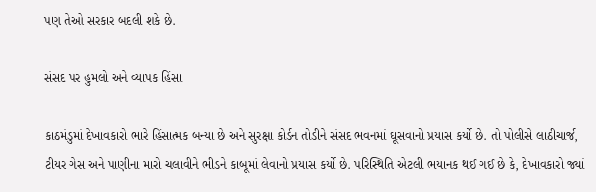પણ તેઓ સરકાર બદલી શકે છે.

સંસદ પર હુમલો અને વ્યાપક હિંસા

કાઠમંડુમાં દેખાવકારો ભારે હિંસાત્મક બન્યા છે અને સુરક્ષા કોર્ડન તોડીને સંસદ ભવનમાં ઘૂસવાનો પ્રયાસ કર્યો છે. તો પોલીસે લાઠીચાર્જ, ટીયર ગેસ અને પાણીના મારો ચલાવીને ભીડને કાબૂમાં લેવાનો પ્રયાસ કર્યો છે. પરિસ્થિતિ એટલી ભયાનક થઈ ગઈ છે કે, દેખાવકારો જ્યાં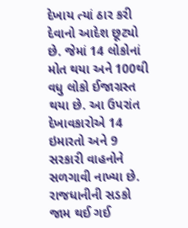દેખાય ત્યાં ઠાર કરી દેવાનો આદેશ છૂટ્યો છે. જેમાં 14 લોકોનાં મોત થયા અને 100થી વધુ લોકો ઈજાગ્રસ્ત થયા છે. આ ઉપરાંત દેખાવકારોએ 14 ઇમારતો અને 9 સરકારી વાહનોને સળગાવી નાખ્યા છે. રાજધાનીની સડકો જામ થઈ ગઈ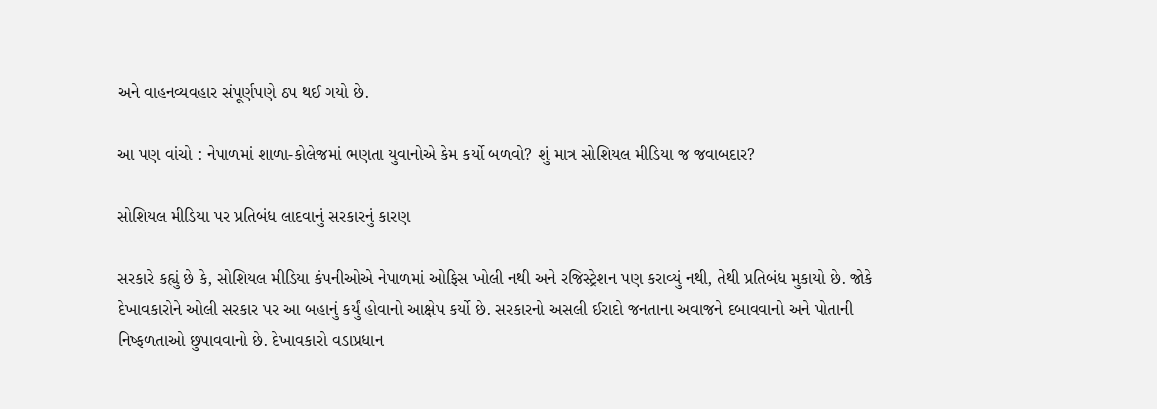અને વાહનવ્યવહાર સંપૂર્ણપણે ઠપ થઈ ગયો છે.

આ પણ વાંચો : નેપાળમાં શાળા-કોલેજમાં ભણતા યુવાનોએ કેમ કર્યો બળવો? શું માત્ર સોશિયલ મીડિયા જ જવાબદાર?

સોશિયલ મીડિયા પર પ્રતિબંધ લાદવાનું સરકારનું કારણ

સરકારે કહ્યું છે કે, સોશિયલ મીડિયા કંપનીઓએ નેપાળમાં ઓફિસ ખોલી નથી અને રજિસ્ટ્રેશન પણ કરાવ્યું નથી, તેથી પ્રતિબંધ મુકાયો છે. જોકે દેખાવકારોને ઓલી સરકાર પર આ બહાનું કર્યું હોવાનો આક્ષેપ કર્યો છે. સરકારનો અસલી ઈરાદો જનતાના અવાજને દબાવવાનો અને પોતાની નિષ્ફળતાઓ છુપાવવાનો છે. દેખાવકારો વડાપ્રધાન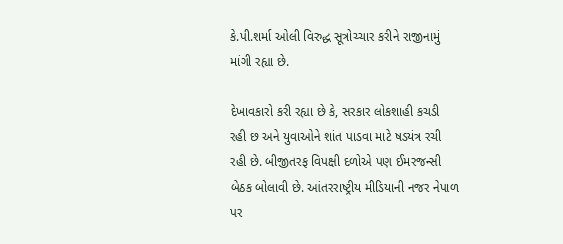કે.પી.શર્મા ઓલી વિરુદ્ધ સૂત્રોચ્ચાર કરીને રાજીનામું માંગી રહ્યા છે.

દેખાવકારો કરી રહ્યા છે કે, સરકાર લોકશાહી કચડી રહી છ અને યુવાઓને શાંત પાડવા માટે ષડયંત્ર રચી રહી છે. બીજીતરફ વિપક્ષી દળોએ પણ ઈમરજન્સી બેઠક બોલાવી છે. આંતરરાષ્ટ્રીય મીડિયાની નજર નેપાળ પર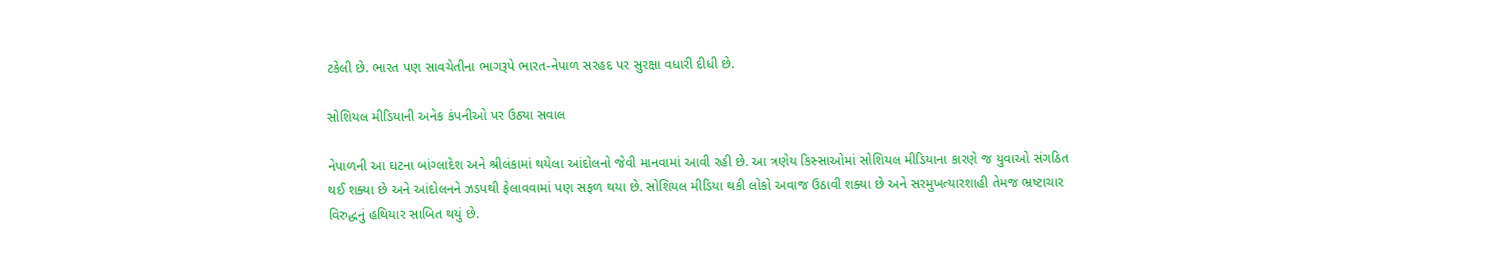ટકેલી છે. ભારત પણ સાવચેતીના ભાગરૂપે ભારત-નેપાળ સરહદ પર સુરક્ષા વધારી દીધી છે.

સોશિયલ મીડિયાની અનેક કંપનીઓ પર ઉઠ્યા સવાલ

નેપાળની આ ઘટના બાંગ્લાદેશ અને શ્રીલંકામાં થયેલા આંદોલનો જેવી માનવામાં આવી રહી છે. આ ત્રણેય કિસ્સાઓમાં સોશિયલ મીડિયાના કારણે જ યુવાઓ સંગઠિત થઈ શક્યા છે અને આંદોલનને ઝડપથી ફેલાવવામાં પણ સફળ થયા છે. સોશિયલ મીડિયા થકી લોકો અવાજ ઉઠાવી શક્યા છે અને સરમુખત્યારશાહી તેમજ ભ્રષ્ટાચાર વિરુદ્ધનું હથિયાર સાબિત થયું છે.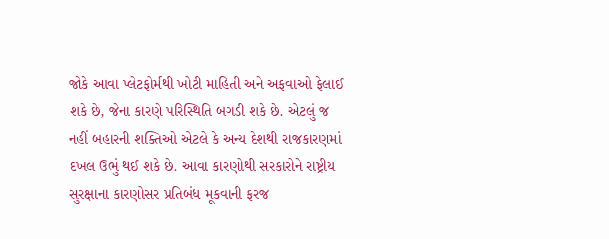જોકે આવા પ્લેટફોર્મથી ખોટી માહિતી અને અફવાઓ ફેલાઈ શકે છે, જેના કારણે પરિસ્થિતિ બગડી શકે છે. એટલું જ નહીં બહારની શક્તિઓ એટલે કે અન્ય દેશથી રાજકારણમાં દખલ ઉભું થઈ શકે છે. આવા કારણોથી સરકારોને રાષ્ટ્રીય સુરક્ષાના કારણોસર પ્રતિબંધ મૂકવાની ફરજ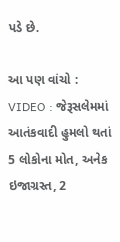પડે છે.

આ પણ વાંચો : VIDEO : જેરૂસલેમમાં આતંકવાદી હુમલો થતાં 5 લોકોના મોત, અનેક ઇજાગ્રસ્ત, 2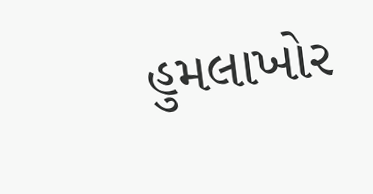હુમલાખોર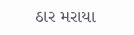ઠાર મરાયા